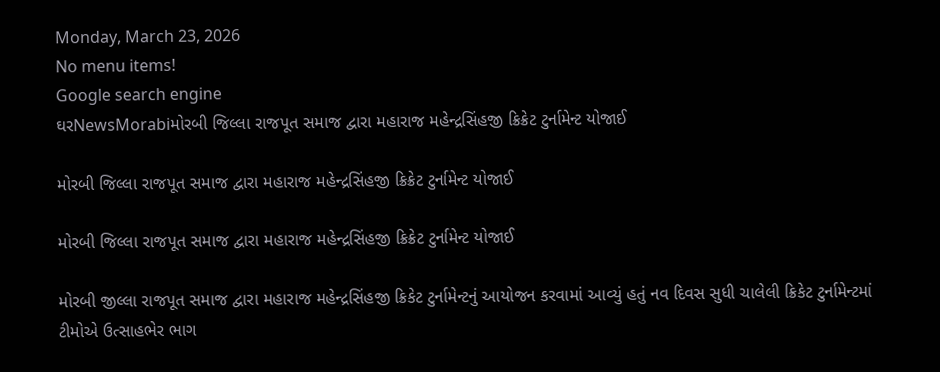Monday, March 23, 2026
No menu items!
Google search engine
ઘરNewsMorabiમોરબી જિલ્લા રાજપૂત સમાજ દ્વારા મહારાજ મહેન્દ્રસિંહજી ક્રિક્રેટ ટુર્નામેન્ટ યોજાઈ

મોરબી જિલ્લા રાજપૂત સમાજ દ્વારા મહારાજ મહેન્દ્રસિંહજી ક્રિક્રેટ ટુર્નામેન્ટ યોજાઈ

મોરબી જિલ્લા રાજપૂત સમાજ દ્વારા મહારાજ મહેન્દ્રસિંહજી ક્રિક્રેટ ટુર્નામેન્ટ યોજાઈ

મોરબી જીલ્લા રાજપૂત સમાજ દ્વારા મહારાજ મહેન્દ્રસિંહજી ક્રિકેટ ટુર્નામેન્ટનું આયોજન કરવામાં આવ્યું હતું નવ દિવસ સુધી ચાલેલી ક્રિકેટ ટુર્નામેન્ટમાં ટીમોએ ઉત્સાહભેર ભાગ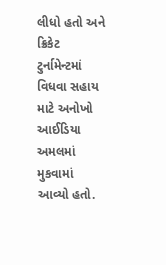લીધો હતો અને ક્રિકેટ ટુર્નામેન્ટમાં વિધવા સહાય માટે અનોખો આઈડિયા અમલમાં મુકવામાં આવ્યો હતો.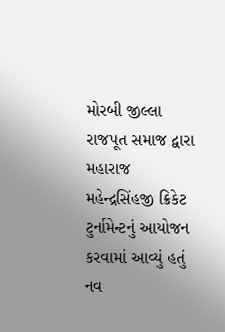મોરબી જીલ્લા રાજપૂત સમાજ દ્વારા મહારાજ મહેન્દ્રસિંહજી ક્રિકેટ ટુર્નામેન્ટનું આયોજન કરવામાં આવ્યું હતું નવ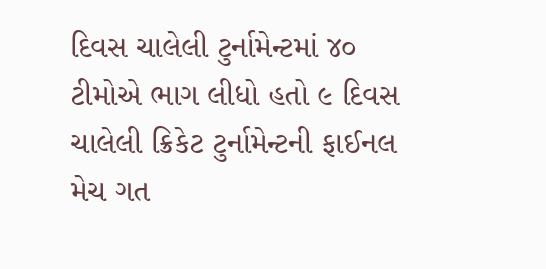દિવસ ચાલેલી ટુર્નામેન્ટમાં ૪૦ ટીમોએ ભાગ લીધો હતો ૯ દિવસ ચાલેલી ક્રિકેટ ટુર્નામેન્ટની ફાઈનલ મેચ ગત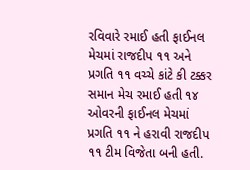રવિવારે રમાઈ હતી ફાઈનલ મેચમાં રાજદીપ ૧૧ અને પ્રગતિ ૧૧ વચ્ચે કાંટે કી ટક્કર સમાન મેચ રમાઈ હતી ૧૪ ઓવરની ફાઈનલ મેચમાં પ્રગતિ ૧૧ ને હરાવી રાજદીપ ૧૧ ટીમ વિજેતા બની હતી.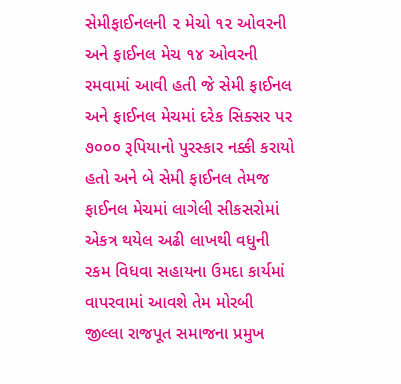સેમીફાઈનલની ૨ મેચો ૧૨ ઓવરની અને ફાઈનલ મેચ ૧૪ ઓવરની રમવામાં આવી હતી જે સેમી ફાઈનલ અને ફાઈનલ મેચમાં દરેક સિક્સર પર ૭૦૦૦ રૂપિયાનો પુરસ્કાર નક્કી કરાયો હતો અને બે સેમી ફાઈનલ તેમજ ફાઈનલ મેચમાં લાગેલી સીકસરોમાં એકત્ર થયેલ અઢી લાખથી વધુની રકમ વિધવા સહાયના ઉમદા કાર્યમાં વાપરવામાં આવશે તેમ મોરબી જીલ્લા રાજપૂત સમાજના પ્રમુખ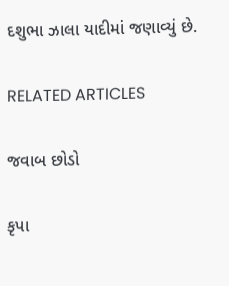દશુભા ઝાલા યાદીમાં જણાવ્યું છે.

RELATED ARTICLES

જવાબ છોડો

કૃપા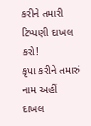કરીને તમારી ટિપ્પણી દાખલ કરો!
કૃપા કરીને તમારું નામ અહીં દાખલ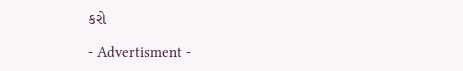કરો

- Advertisment -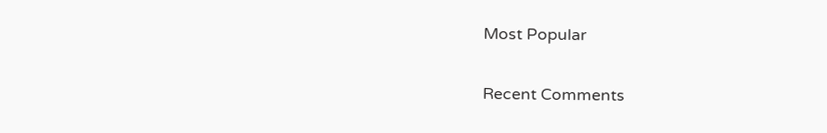Most Popular

Recent Comments